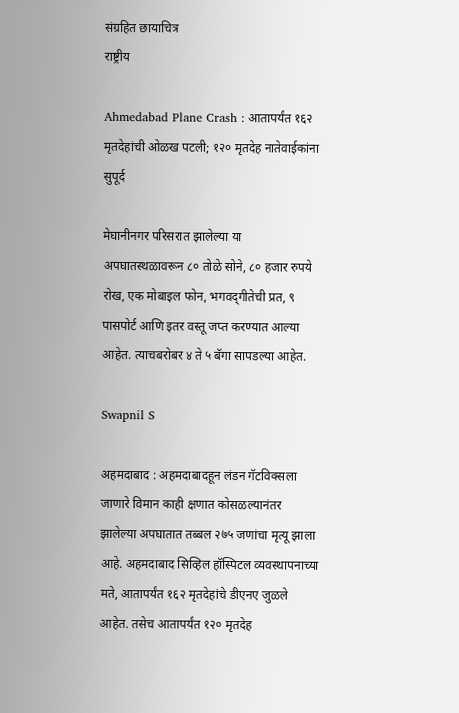संग्रहित छायाचित्र
राष्ट्रीय

Ahmedabad Plane Crash : आतापर्यंत १६२ मृतदेहांची ओळख पटली; १२० मृतदेह नातेवाईकांना सुपूर्द

मेघानीनगर परिसरात झालेल्या या अपघातस्थळावरून ८० तोळे सोने, ८० हजार रुपये रोख, एक मोबाइल फोन, भगवद्‌गीतेची प्रत, ९ पासपोर्ट आणि इतर वस्तू जप्त करण्यात आल्या आहेत. त्याचबरोबर ४ ते ५ बॅगा सापडल्या आहेत.

Swapnil S

अहमदाबाद : अहमदाबादहून लंडन गॅटविक्सला जाणारे विमान काही क्षणात कोसळल्यानंतर झालेल्या अपघातात तब्बल २७५ जणांचा मृत्यू झाला आहे. अहमदाबाद सिव्हिल हॉस्पिटल व्यवस्थापनाच्या मते, आतापर्यंत १६२ मृतदेहांचे डीएनए जुळले आहेत. तसेच आतापर्यंत १२० मृतदेह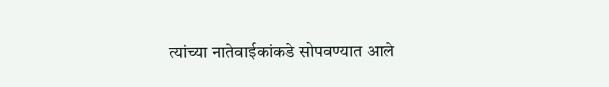त्यांच्या नातेवाईकांकडे सोपवण्यात आले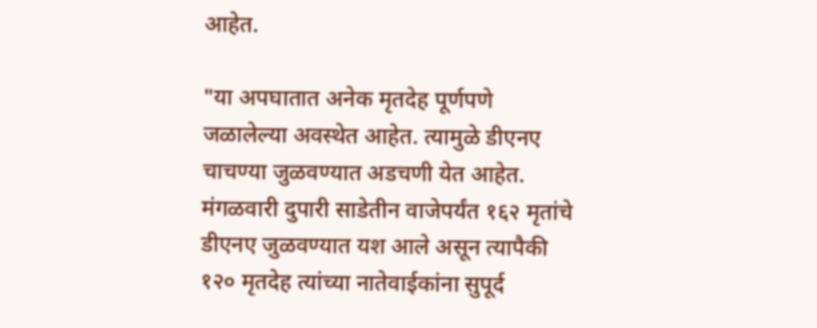आहेत.

"या अपघातात अनेक मृतदेह पूर्णपणे जळालेल्या अवस्थेत आहेत. त्यामुळे डीएनए चाचण्या जुळवण्यात अडचणी येत आहेत. मंगळवारी दुपारी साडेतीन वाजेपर्यंत १६२ मृतांचे डीएनए जुळवण्यात यश आले असून त्यापैकी १२० मृतदेह त्यांच्या नातेवाईकांना सुपूर्द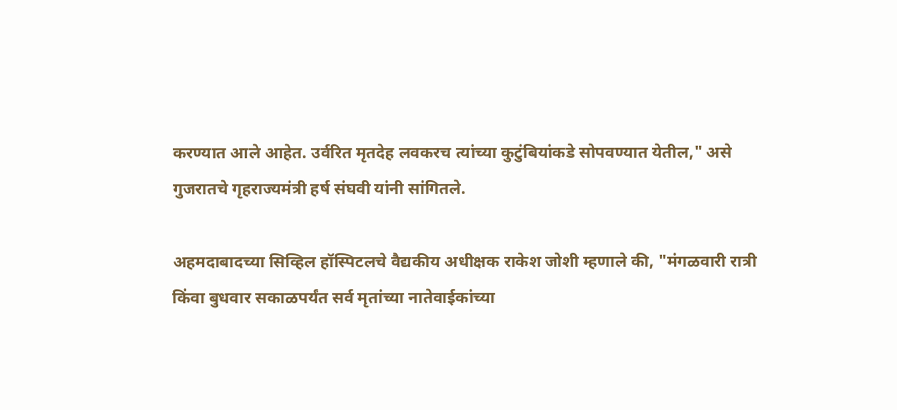करण्यात आले आहेत. उर्वरित मृतदेह लवकरच त्यांच्या कुटुंबियांकडे सोपवण्यात येतील," असे गुजरातचे गृहराज्यमंत्री हर्ष संघवी यांनी सांगितले.

अहमदाबादच्या सिव्हिल हॉस्पिटलचे वैद्यकीय अधीक्षक राकेश जोशी म्हणाले की, "मंगळवारी रात्री किंवा बुधवार सकाळपर्यंत सर्व मृतांच्या नातेवाईकांच्या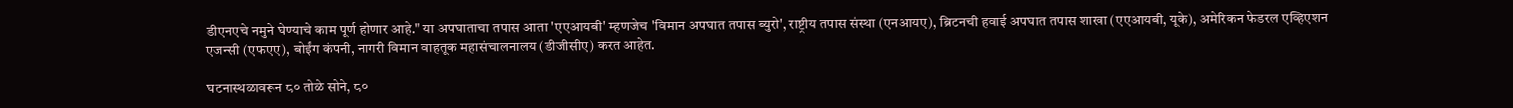डीएनएचे नमुने घेण्याचे काम पूर्ण होणार आहे." या अपघाताचा तपास आता 'एएआयबी' म्हणजेच 'विमान अपघात तपास ब्युरो', राष्ट्रीय तपास संस्था (एनआयए), ब्रिटनची हवाई अपघात तपास शाखा (एएआयबी, यूके), अमेरिकन फेडरल एव्हिएशन एजन्सी (एफएए), बोईंग कंपनी, नागरी विमान वाहतूक महासंचालनालय (डीजीसीए) करत आहेत.

घटनास्थळावरून ८० तोळे सोने, ८०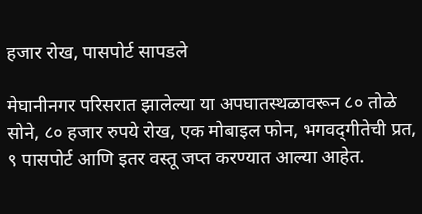हजार रोख, पासपोर्ट सापडले

मेघानीनगर परिसरात झालेल्या या अपघातस्थळावरून ८० तोळे सोने, ८० हजार रुपये रोख, एक मोबाइल फोन, भगवद्‌गीतेची प्रत, ९ पासपोर्ट आणि इतर वस्तू जप्त करण्यात आल्या आहेत.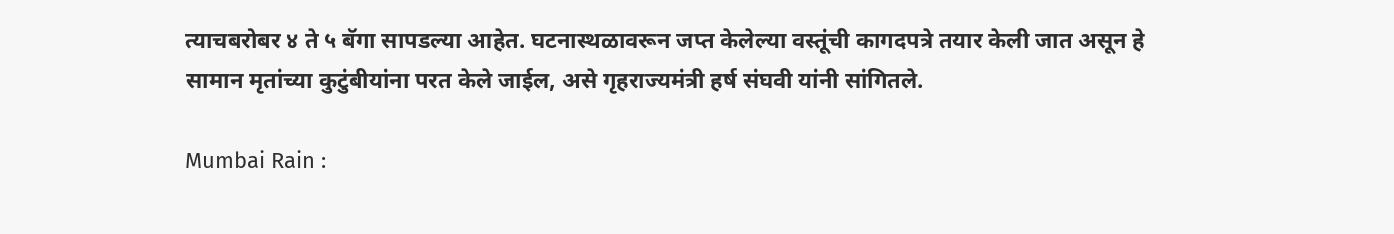त्याचबरोबर ४ ते ५ बॅगा सापडल्या आहेत. घटनास्थळावरून जप्त केलेल्या वस्तूंची कागदपत्रे तयार केली जात असून हे सामान मृतांच्या कुटुंबीयांना परत केले जाईल, असे गृहराज्यमंत्री हर्ष संघवी यांनी सांगितले.

Mumbai Rain :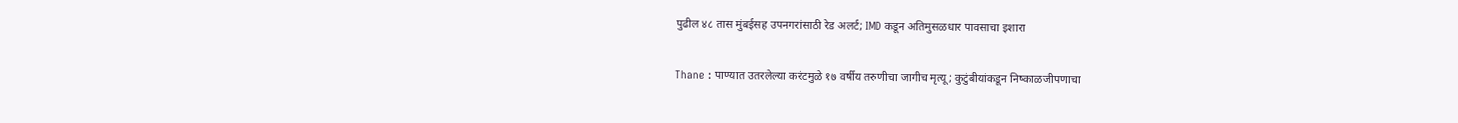पुढील ४८ तास मुंबईसह उपनगरांसाठी रेड अलर्ट; IMD कडून अतिमुसळधार पावसाचा इशारा

Thane : पाण्यात उतरलेल्या करंटमुळे १७ वर्षीय तरुणीचा जागीच मृत्यू; कुटुंबीयांकडून निष्काळजीपणाचा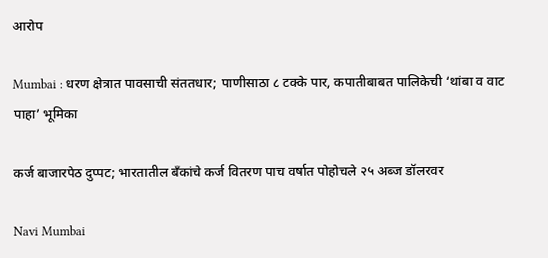आरोप

Mumbai : धरण क्षेत्रात पावसाची संततधार; पाणीसाठा ८ टक्के पार, कपातीबाबत पालिकेची ‘थांबा व वाट पाहा’ भूमिका

कर्ज बाजारपेठ दुप्पट; भारतातील बँकांचे कर्ज वितरण पाच वर्षात पोहोचले २५ अब्ज डॉलरवर

Navi Mumbai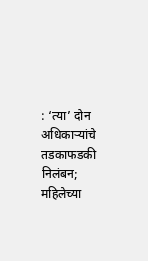: ‘त्या’ दोन अधिकाऱ्यांचे तडकाफडकी निलंबन; महिलेच्या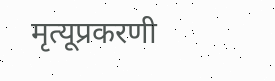मृत्यूप्रकरणी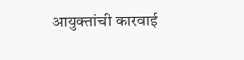आयुक्तांची कारवाई